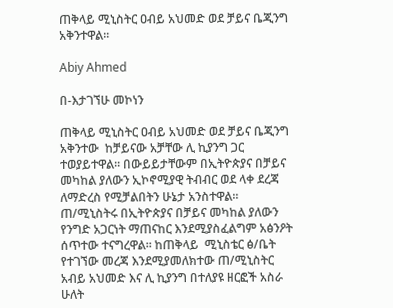ጠቅላይ ሚኒስትር ዐብይ አህመድ ወደ ቻይና ቤጂንግ አቅንተዋል፡፡

Abiy Ahmed

በ-እታገኘሁ መኮነን

ጠቅላይ ሚኒስትር ዐብይ አህመድ ወደ ቻይና ቤጂንግ አቅንተው  ከቻይናው አቻቸው ሊ ኪያንግ ጋር  ተወያይተዋል፡፡ በውይይታቸውም በኢትዮጵያና በቻይና መካከል ያለውን ኢኮኖሚያዊ ትብብር ወደ ላቀ ደረጃ ለማድረስ የሚቻልበትን ሁኔታ አንስተዋል፡፡ ጠ/ሚኒስትሩ በኢትዮጵያና በቻይና መካከል ያለውን የንግድ አጋርነት ማጠናከር እንደሚያስፈልግም አፅንዖት ሰጥተው ተናግረዋል፡፡ ከጠቅላይ  ሚኒስቴር ፅ/ቤት  የተገኘው መረጃ እንደሚያመለክተው ጠ/ሚኒስትር አብይ አህመድ እና ሊ ኪያንግ በተለያዩ ዘርፎች አስራ ሁለት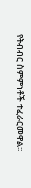የትብብር ስምምነቶች ተፈራርመዋል፡፡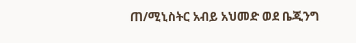ጠ/ሚኒስትር አብይ አህመድ ወደ ቤጂንግ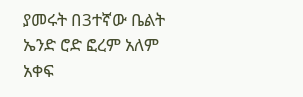ያመሩት በ3ተኛው ቤልት ኤንድ ሮድ ፎረም አለም አቀፍ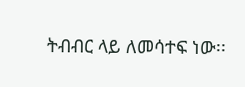ትብብር ላይ ለመሳተፍ ነው፡፡